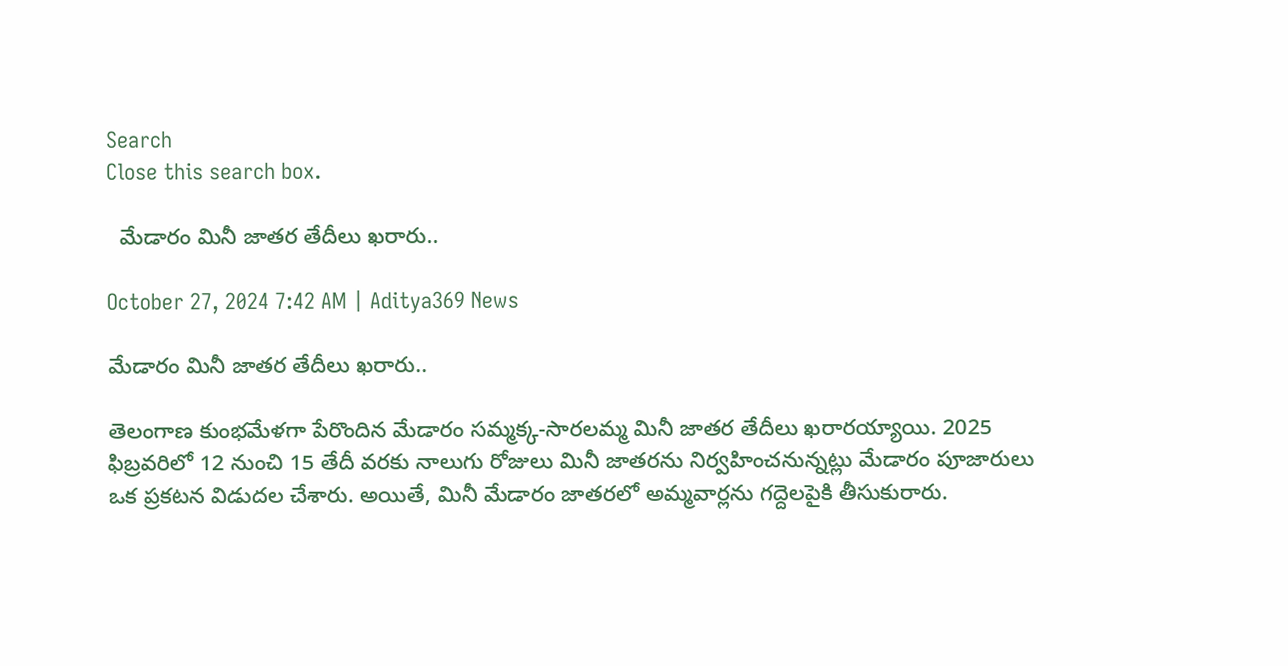Search
Close this search box.

  మేడారం మినీ జాతర తేదీలు ఖరారు..

October 27, 2024 7:42 AM | Aditya369 News

మేడారం మినీ జాతర తేదీలు ఖరారు..

తెలంగాణ కుంభమేళగా పేరొందిన మేడారం సమ్మక్క-సారలమ్మ మినీ జాతర తేదీలు ఖరారయ్యాయి. 2025 ఫిబ్రవరిలో 12 నుంచి 15 తేదీ వరకు నాలుగు రోజులు మినీ జాతరను నిర్వహించనున్నట్లు మేడారం పూజారులు ఒక ప్రకటన విడుదల చేశారు. అయితే, మినీ మేడారం జాతరలో అమ్మవార్లను గద్దెలపైకి తీసుకురారు.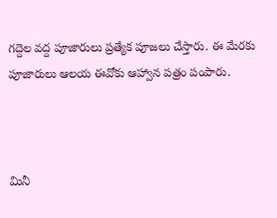గద్దెల వద్ద పూజారులు ప్రత్యేక పూజలు చేస్తారు. ఈ మేరకు పూజారులు ఆలయ ఈవోకు ఆహ్వాన పత్రం పంపారు.



మినీ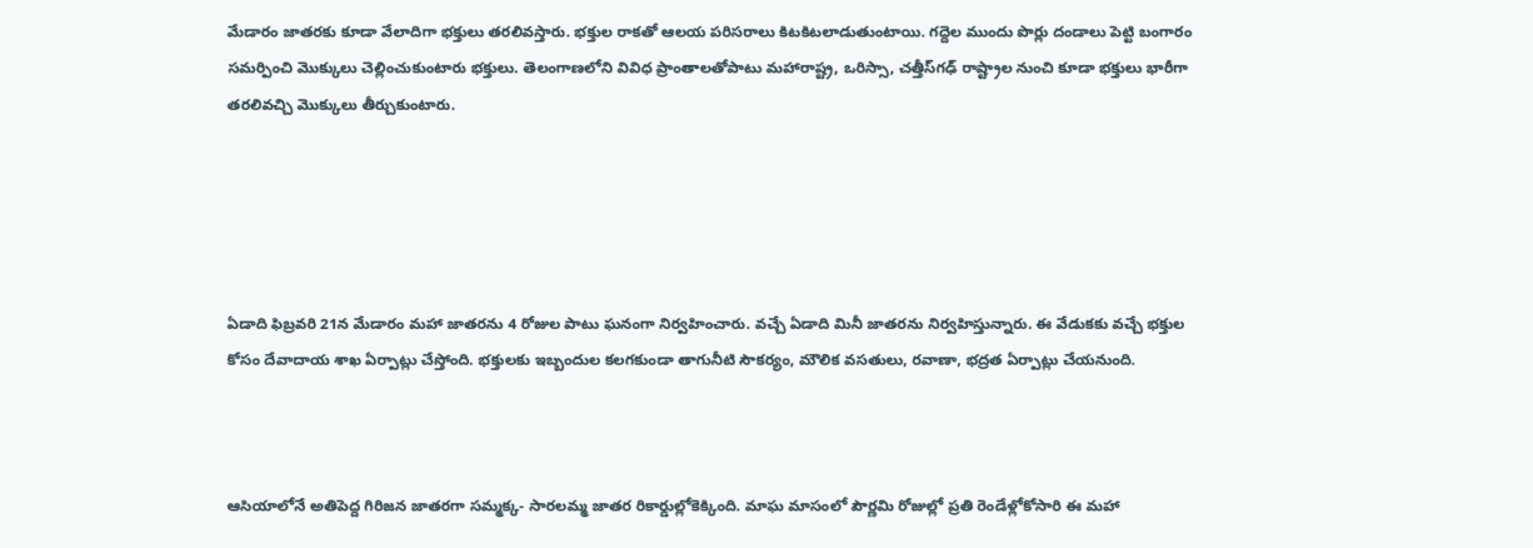మేడారం జాతరకు కూడా వేలాదిగా భక్తులు తరలివస్తారు. భక్తుల రాకతో ఆలయ పరిసరాలు కిటకిటలాడుతుంటాయి. గద్దెల ముందు పొర్లు దండాలు పెట్టి బంగారం సమర్పించి మొక్కులు చెల్లించుకుంటారు భక్తులు. తెలంగాణలోని వివిధ ప్రాంతాలతోపాటు మహారాష్ట్ర, ఒరిస్సా, చత్తీస్‌గఢ్ రాష్ట్రాల నుంచి కూడా భక్తులు భారీగా తరలివచ్చి మొక్కులు తీర్చుకుంటారు.





ఏడాది ఫిబ్రవరి 21న మేడారం మహా జాతరను 4 రోజుల పాటు ఘనంగా నిర్వహించారు. వచ్చే ఏడాది మినీ జాతరను నిర్వహిస్తున్నారు. ఈ వేడుకకు వచ్చే భక్తుల కోసం దేవాదాయ శాఖ ఏర్పాట్లు చేస్తోంది. భక్తులకు ఇబ్బందుల కలగకుండా తాగునీటి సౌకర్యం, మౌలిక వసతులు, రవాణా, భద్రత ఏర్పాట్లు చేయనుంది.



ఆసియాలోనే అతిపెద్ద గిరిజన జాతరగా సమ్మక్క- సారలమ్మ జాతర రికార్డుల్లోకెక్కింది. మాఘ మాసంలో పౌర్ణమి రోజుల్లో ప్రతి రెండేళ్లోకోసారి ఈ మహా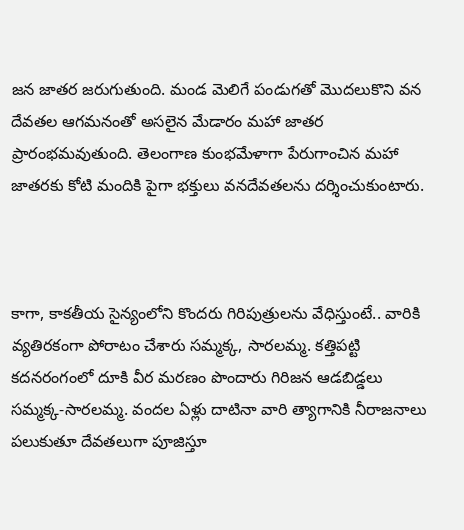జన జాతర జరుగుతుంది. మండ మెలిగే పండుగతో మొదలుకొని వన దేవతల ఆగమనంతో అసలైన మేడారం మహా జాతర ప్రారంభమవుతుంది. తెలంగాణ కుంభమేళాగా పేరుగాంచిన మహా జాతరకు కోటి మందికి పైగా భక్తులు వనదేవతలను దర్శించుకుంటారు.



కాగా, కాకతీయ సైన్యంలోని కొందరు గిరిపుత్రులను వేధిస్తుంటే.. వారికి వ్యతిరకంగా పోరాటం చేశారు సమ్మక్క, సారలమ్మ. కత్తిపట్టి కదనరంగంలో దూకి వీర మరణం పొందారు గిరిజన ఆడబిడ్డలు సమ్మక్క-సారలమ్మ. వందల ఏళ్లు దాటినా వారి త్యాగానికి నీరాజనాలు పలుకుతూ దేవతలుగా పూజిస్తూ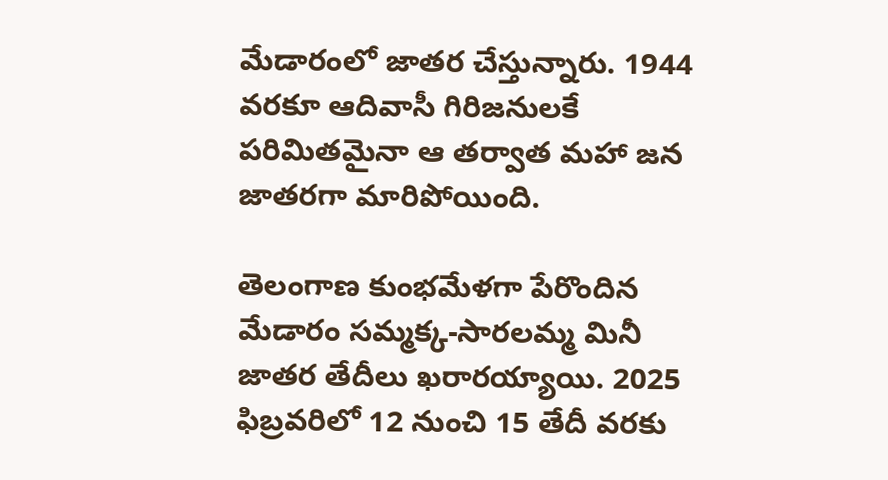మేడారంలో జాతర చేస్తున్నారు. 1944 వరకూ ఆదివాసీ గిరిజనులకే పరిమితమైనా ఆ తర్వాత మహా జన జాతరగా మారిపోయింది.

తెలంగాణ కుంభమేళగా పేరొందిన మేడారం సమ్మక్క-సారలమ్మ మినీ జాతర తేదీలు ఖరారయ్యాయి. 2025 ఫిబ్రవరిలో 12 నుంచి 15 తేదీ వరకు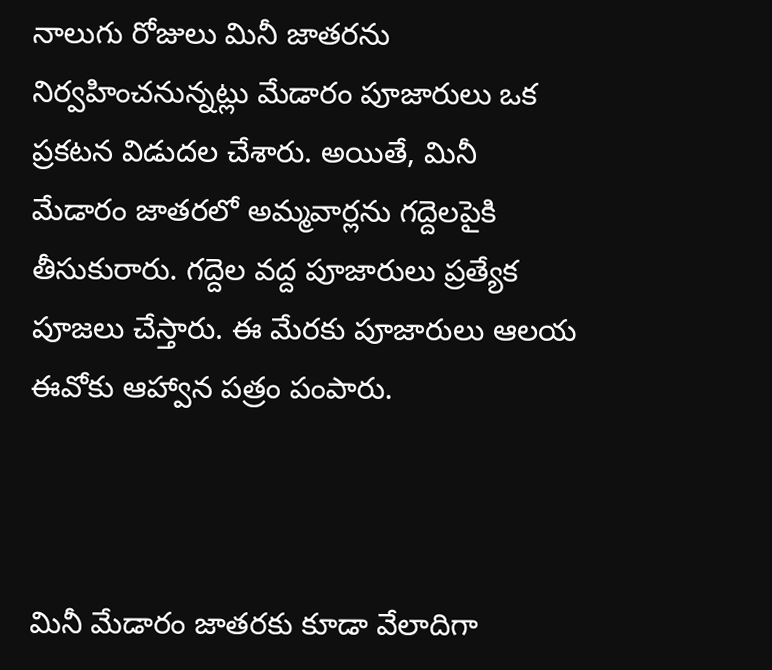నాలుగు రోజులు మినీ జాతరను నిర్వహించనున్నట్లు మేడారం పూజారులు ఒక ప్రకటన విడుదల చేశారు. అయితే, మినీ మేడారం జాతరలో అమ్మవార్లను గద్దెలపైకి తీసుకురారు. గద్దెల వద్ద పూజారులు ప్రత్యేక పూజలు చేస్తారు. ఈ మేరకు పూజారులు ఆలయ ఈవోకు ఆహ్వాన పత్రం పంపారు.



మినీ మేడారం జాతరకు కూడా వేలాదిగా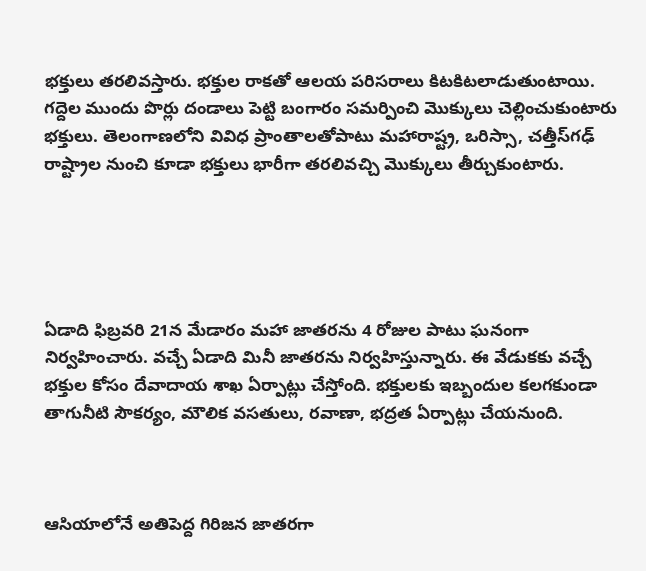భక్తులు తరలివస్తారు. భక్తుల రాకతో ఆలయ పరిసరాలు కిటకిటలాడుతుంటాయి. గద్దెల ముందు పొర్లు దండాలు పెట్టి బంగారం సమర్పించి మొక్కులు చెల్లించుకుంటారు భక్తులు. తెలంగాణలోని వివిధ ప్రాంతాలతోపాటు మహారాష్ట్ర, ఒరిస్సా, చత్తీస్‌గఢ్ రాష్ట్రాల నుంచి కూడా భక్తులు భారీగా తరలివచ్చి మొక్కులు తీర్చుకుంటారు.





ఏడాది ఫిబ్రవరి 21న మేడారం మహా జాతరను 4 రోజుల పాటు ఘనంగా నిర్వహించారు. వచ్చే ఏడాది మినీ జాతరను నిర్వహిస్తున్నారు. ఈ వేడుకకు వచ్చే భక్తుల కోసం దేవాదాయ శాఖ ఏర్పాట్లు చేస్తోంది. భక్తులకు ఇబ్బందుల కలగకుండా తాగునీటి సౌకర్యం, మౌలిక వసతులు, రవాణా, భద్రత ఏర్పాట్లు చేయనుంది.



ఆసియాలోనే అతిపెద్ద గిరిజన జాతరగా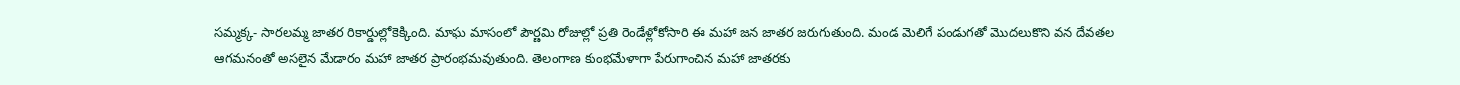సమ్మక్క- సారలమ్మ జాతర రికార్డుల్లోకెక్కింది. మాఘ మాసంలో పౌర్ణమి రోజుల్లో ప్రతి రెండేళ్లోకోసారి ఈ మహా జన జాతర జరుగుతుంది. మండ మెలిగే పండుగతో మొదలుకొని వన దేవతల ఆగమనంతో అసలైన మేడారం మహా జాతర ప్రారంభమవుతుంది. తెలంగాణ కుంభమేళాగా పేరుగాంచిన మహా జాతరకు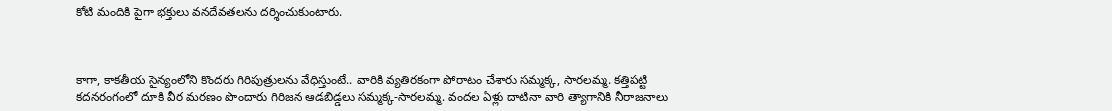కోటి మందికి పైగా భక్తులు వనదేవతలను దర్శించుకుంటారు.



కాగా, కాకతీయ సైన్యంలోని కొందరు గిరిపుత్రులను వేధిస్తుంటే.. వారికి వ్యతిరకంగా పోరాటం చేశారు సమ్మక్క, సారలమ్మ. కత్తిపట్టి కదనరంగంలో దూకి వీర మరణం పొందారు గిరిజన ఆడబిడ్డలు సమ్మక్క-సారలమ్మ. వందల ఏళ్లు దాటినా వారి త్యాగానికి నీరాజనాలు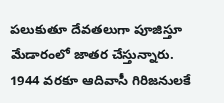పలుకుతూ దేవతలుగా పూజిస్తూ మేడారంలో జాతర చేస్తున్నారు. 1944 వరకూ ఆదివాసీ గిరిజనులకే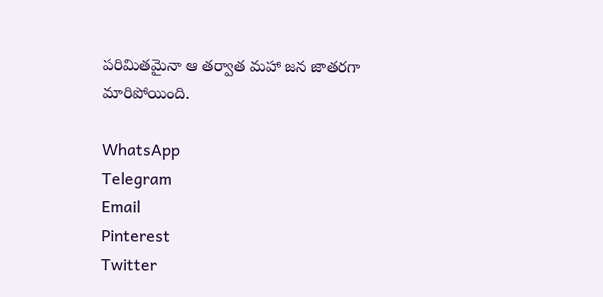పరిమితమైనా ఆ తర్వాత మహా జన జాతరగా మారిపోయింది.

WhatsApp
Telegram
Email
Pinterest
Twitter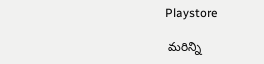Playstore

 మరిన్ని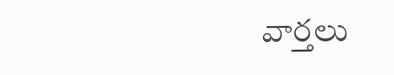వార్తలు